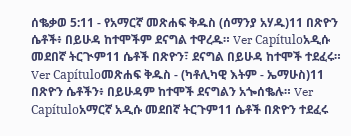ሰቈቃወ 5:11 - የአማርኛ መጽሐፍ ቅዱስ (ሰማንያ አሃዱ)11 በጽዮን ሴቶች፥ በይሁዳ ከተሞችም ደናግል ተዋረዱ። Ver Capítuloአዲሱ መደበኛ ትርጒም11 ሴቶች በጽዮን፣ ደናግል በይሁዳ ከተሞች ተደፈሩ። Ver Capítuloመጽሐፍ ቅዱስ - (ካቶሊካዊ እትም - ኤማሁስ)11 በጽዮን ሴቶችን፥ በይሁዳም ከተሞች ደናግልን አጐሰቈሉ። Ver Capítuloአማርኛ አዲሱ መደበኛ ትርጉም11 ሴቶች በጽዮን ተደፈሩ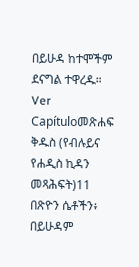በይሁዳ ከተሞችም ደናግል ተዋረዱ። Ver Capítuloመጽሐፍ ቅዱስ (የብሉይና የሐዲስ ኪዳን መጻሕፍት)11 በጽዮን ሴቶችን፥ በይሁዳም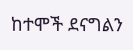ከተሞች ደናግልን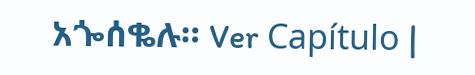አጐሰቈሉ። Ver Capítulo |